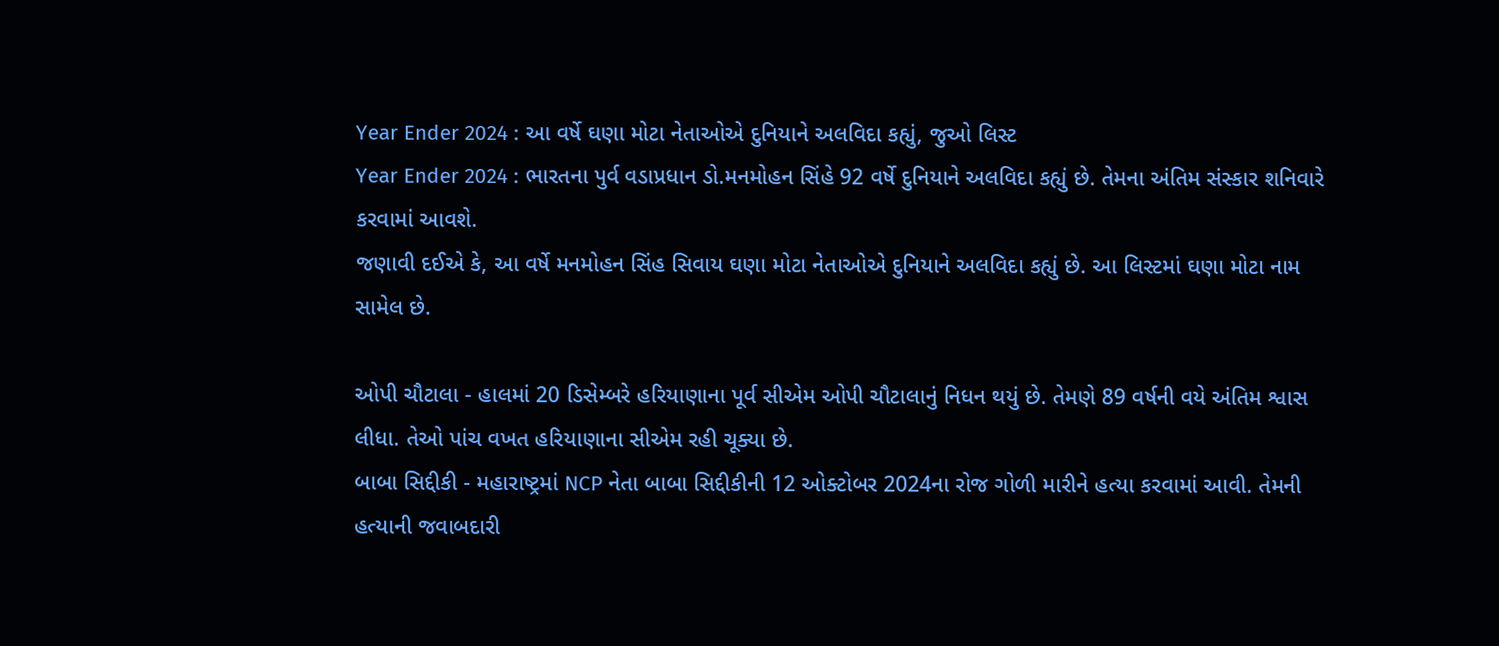Year Ender 2024 : આ વર્ષે ઘણા મોટા નેતાઓએ દુનિયાને અલવિદા કહ્યું, જુઓ લિસ્ટ
Year Ender 2024 : ભારતના પુર્વ વડાપ્રધાન ડો.મનમોહન સિંહે 92 વર્ષે દુનિયાને અલવિદા કહ્યું છે. તેમના અંતિમ સંસ્કાર શનિવારે કરવામાં આવશે.
જણાવી દઈએ કે, આ વર્ષે મનમોહન સિંહ સિવાય ઘણા મોટા નેતાઓએ દુનિયાને અલવિદા કહ્યું છે. આ લિસ્ટમાં ઘણા મોટા નામ સામેલ છે.

ઓપી ચૌટાલા - હાલમાં 20 ડિસેમ્બરે હરિયાણાના પૂર્વ સીએમ ઓપી ચૌટાલાનું નિધન થયું છે. તેમણે 89 વર્ષની વયે અંતિમ શ્વાસ લીધા. તેઓ પાંચ વખત હરિયાણાના સીએમ રહી ચૂક્યા છે.
બાબા સિદ્દીકી - મહારાષ્ટ્રમાં NCP નેતા બાબા સિદ્દીકીની 12 ઓક્ટોબર 2024ના રોજ ગોળી મારીને હત્યા કરવામાં આવી. તેમની હત્યાની જવાબદારી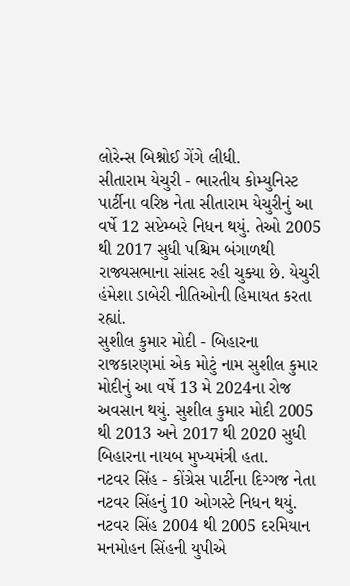લોરેન્સ બિશ્નોઈ ગેંગે લીધી.
સીતારામ યેચુરી - ભારતીય કોમ્યુનિસ્ટ પાર્ટીના વરિષ્ઠ નેતા સીતારામ યેચુરીનું આ વર્ષે 12 સપ્ટેમ્બરે નિધન થયું. તેઓ 2005 થી 2017 સુધી પશ્ચિમ બંગાળથી રાજ્યસભાના સાંસદ રહી ચુક્યા છે. યેચુરી હંમેશા ડાબેરી નીતિઓની હિમાયત કરતા રહ્યાં.
સુશીલ કુમાર મોદી - બિહારના રાજકારણમાં એક મોટું નામ સુશીલ કુમાર મોદીનું આ વર્ષે 13 મે 2024ના રોજ અવસાન થયું. સુશીલ કુમાર મોદી 2005 થી 2013 અને 2017 થી 2020 સુધી બિહારના નાયબ મુખ્યમંત્રી હતા.
નટવર સિંહ - કોંગ્રેસ પાર્ટીના દિગ્ગજ નેતા નટવર સિંહનું 10 ઓગસ્ટે નિધન થયું. નટવર સિંહ 2004 થી 2005 દરમિયાન મનમોહન સિંહની યુપીએ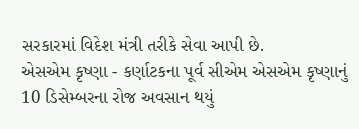સરકારમાં વિદેશ મંત્રી તરીકે સેવા આપી છે.
એસએમ કૃષ્ણા - કર્ણાટકના પૂર્વ સીએમ એસએમ કૃષ્ણાનું 10 ડિસેમ્બરના રોજ અવસાન થયું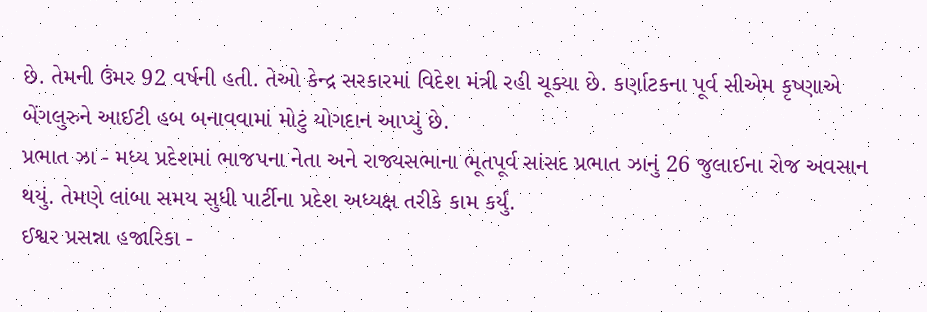છે. તેમની ઉંમર 92 વર્ષની હતી. તેઓ કેન્દ્ર સરકારમાં વિદેશ મંત્રી રહી ચૂક્યા છે. કર્ણાટકના પૂર્વ સીએમ કૃષ્ણાએ બેંગલુરુને આઈટી હબ બનાવવામાં મોટું યોગદાન આપ્યું છે.
પ્રભાત ઝા - મધ્ય પ્રદેશમાં ભાજપના નેતા અને રાજ્યસભાના ભૂતપૂર્વ સાંસદ પ્રભાત ઝાનું 26 જુલાઈના રોજ અવસાન થયું. તેમણે લાંબા સમય સુધી પાર્ટીના પ્રદેશ અધ્યક્ષ તરીકે કામ કર્યું.
ઈશ્વર પ્રસન્ના હજારિકા -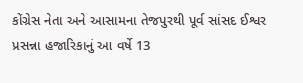કોંગ્રેસ નેતા અને આસામના તેજપુરથી પૂર્વ સાંસદ ઈશ્વર પ્રસન્ના હજારિકાનું આ વર્ષે 13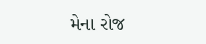મેના રોજ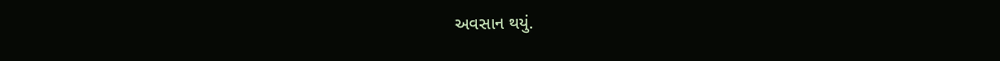અવસાન થયું.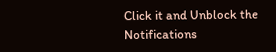Click it and Unblock the Notifications